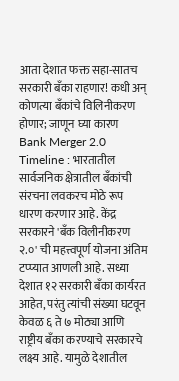आता देशात फक्त सहा-सातच सरकारी बँका राहणार! कधी अन् कोणत्या बँकांचे विलिनीकरण होणार; जाणून घ्या कारण
Bank Merger 2.0 Timeline : भारतातील सार्वजनिक क्षेत्रातील बँकांची संरचना लवकरच मोठे रूप धारण करणार आहे. केंद्र सरकारने 'बँक विलीनीकरण २.०' ची महत्त्वपूर्ण योजना अंतिम टप्प्यात आणली आहे. सध्या देशात १२ सरकारी बँका कार्यरत आहेत, परंतु त्यांची संख्या घटवून केवळ ६ ते ७ मोठ्या आणि राष्ट्रीय बँका करण्याचे सरकारचे लक्ष्य आहे. यामुळे देशातील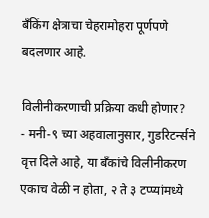बँकिंग क्षेत्राचा चेहरामोहरा पूर्णपणे बदलणार आहे.

विलीनीकरणाची प्रक्रिया कधी होणार?
- मनी-९ च्या अहवालानुसार, गुडरिटर्न्सने वृत्त दिले आहे, या बँकांचे विलीनीकरण एकाच वेळी न होता, २ ते ३ टप्प्यांमध्ये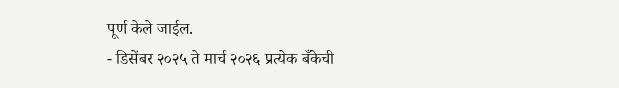पूर्ण केले जाईल.
- डिसेंबर २०२५ ते मार्च २०२६ प्रत्येक बँकेची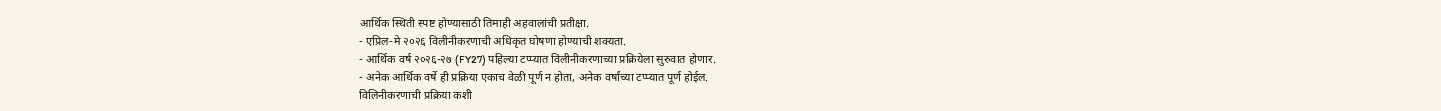आर्थिक स्थिती स्पष्ट होण्यासाठी तिमाही अहवालांची प्रतीक्षा.
- एप्रिल-मे २०२६ विलीनीकरणाची अधिकृत घोषणा होण्याची शक्यता.
- आर्थिक वर्ष २०२६-२७ (FY27) पहिल्या टप्प्यात विलीनीकरणाच्या प्रक्रियेला सुरुवात होणार.
- अनेक आर्थिक वर्षे ही प्रक्रिया एकाच वेळी पूर्ण न होता, अनेक वर्षांच्या टप्प्यात पूर्ण होईल.
विलिनीकरणाची प्रक्रिया कशी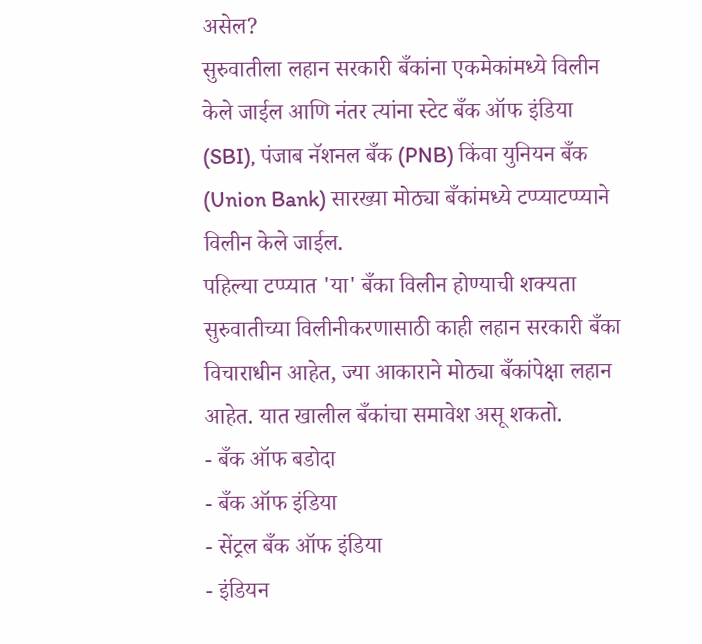असेल?
सुरुवातीला लहान सरकारी बँकांना एकमेकांमध्ये विलीन केले जाईल आणि नंतर त्यांना स्टेट बँक ऑफ इंडिया (SBI), पंजाब नॅशनल बँक (PNB) किंवा युनियन बँक (Union Bank) सारख्या मोठ्या बँकांमध्ये टप्प्याटप्प्याने विलीन केले जाईल.
पहिल्या टप्प्यात 'या' बँका विलीन होण्याची शक्यता
सुरुवातीच्या विलीनीकरणासाठी काही लहान सरकारी बँका विचाराधीन आहेत, ज्या आकाराने मोठ्या बँकांपेक्षा लहान आहेत. यात खालील बँकांचा समावेश असू शकतो.
- बँक ऑफ बडोदा
- बँक ऑफ इंडिया
- सेंट्रल बँक ऑफ इंडिया
- इंडियन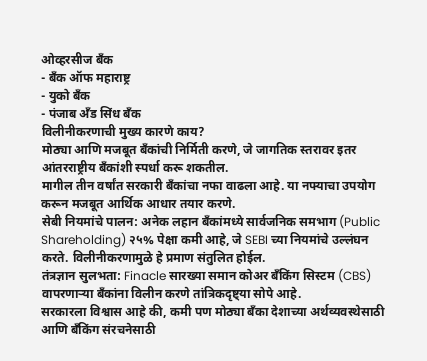ओव्हरसीज बँक
- बँक ऑफ महाराष्ट्र
- युको बँक
- पंजाब अँड सिंध बँक
विलीनीकरणाची मुख्य कारणे काय?
मोठ्या आणि मजबूत बँकांची निर्मिती करणे, जे जागतिक स्तरावर इतर आंतरराष्ट्रीय बँकांशी स्पर्धा करू शकतील.
मागील तीन वर्षांत सरकारी बँकांचा नफा वाढला आहे. या नफ्याचा उपयोग करून मजबूत आर्थिक आधार तयार करणे.
सेबी नियमांचे पालन: अनेक लहान बँकांमध्ये सार्वजनिक समभाग (Public Shareholding) २५% पेक्षा कमी आहे, जे SEBI च्या नियमांचे उल्लंघन करते. विलीनीकरणामुळे हे प्रमाण संतुलित होईल.
तंत्रज्ञान सुलभता: Finacle सारख्या समान कोअर बँकिंग सिस्टम (CBS) वापरणाऱ्या बँकांना विलीन करणे तांत्रिकदृष्ट्या सोपे आहे.
सरकारला विश्वास आहे की, कमी पण मोठ्या बँका देशाच्या अर्थव्यवस्थेसाठी आणि बँकिंग संरचनेसाठी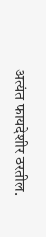अत्यंत फायदेशीर ठरतील.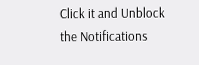Click it and Unblock the Notifications